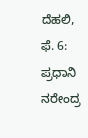ದೆಹಲಿ, ಫೆ. 6: ಪ್ರಧಾನಿ ನರೇಂದ್ರ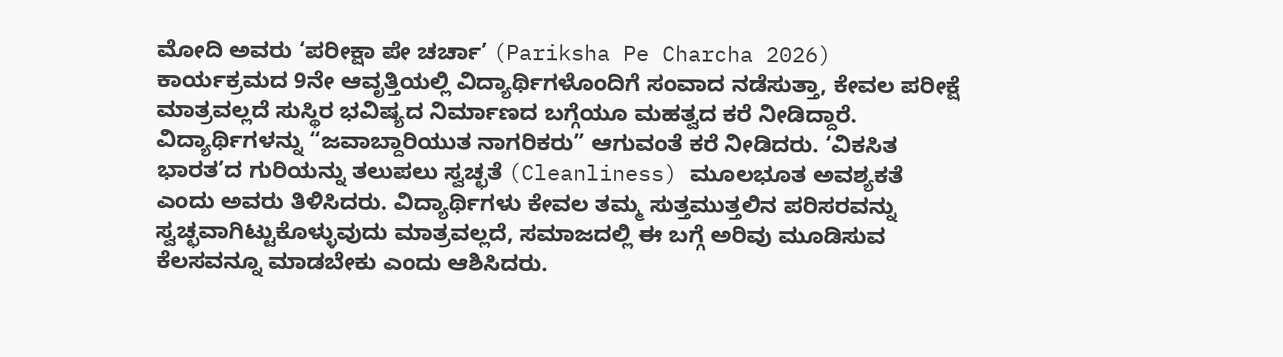ಮೋದಿ ಅವರು ‘ಪರೀಕ್ಷಾ ಪೇ ಚರ್ಚಾ’ (Pariksha Pe Charcha 2026) ಕಾರ್ಯಕ್ರಮದ 9ನೇ ಆವೃತ್ತಿಯಲ್ಲಿ ವಿದ್ಯಾರ್ಥಿಗಳೊಂದಿಗೆ ಸಂವಾದ ನಡೆಸುತ್ತಾ, ಕೇವಲ ಪರೀಕ್ಷೆ ಮಾತ್ರವಲ್ಲದೆ ಸುಸ್ಥಿರ ಭವಿಷ್ಯದ ನಿರ್ಮಾಣದ ಬಗ್ಗೆಯೂ ಮಹತ್ವದ ಕರೆ ನೀಡಿದ್ದಾರೆ. ವಿದ್ಯಾರ್ಥಿಗಳನ್ನು “ಜವಾಬ್ದಾರಿಯುತ ನಾಗರಿಕರು” ಆಗುವಂತೆ ಕರೆ ನೀಡಿದರು. ‘ವಿಕಸಿತ ಭಾರತ’ದ ಗುರಿಯನ್ನು ತಲುಪಲು ಸ್ವಚ್ಛತೆ (Cleanliness) ಮೂಲಭೂತ ಅವಶ್ಯಕತೆ ಎಂದು ಅವರು ತಿಳಿಸಿದರು. ವಿದ್ಯಾರ್ಥಿಗಳು ಕೇವಲ ತಮ್ಮ ಸುತ್ತಮುತ್ತಲಿನ ಪರಿಸರವನ್ನು ಸ್ವಚ್ಛವಾಗಿಟ್ಟುಕೊಳ್ಳುವುದು ಮಾತ್ರವಲ್ಲದೆ, ಸಮಾಜದಲ್ಲಿ ಈ ಬಗ್ಗೆ ಅರಿವು ಮೂಡಿಸುವ ಕೆಲಸವನ್ನೂ ಮಾಡಬೇಕು ಎಂದು ಆಶಿಸಿದರು.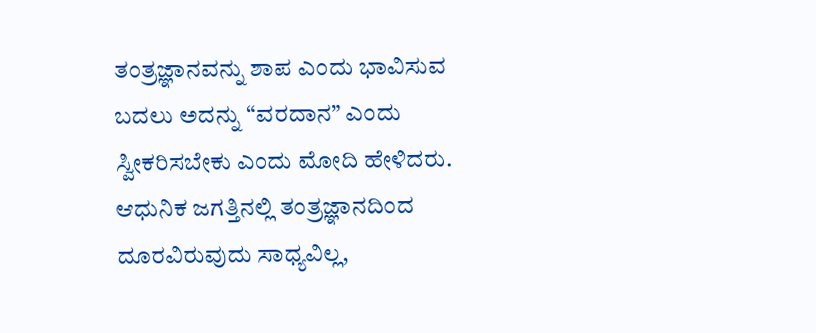ತಂತ್ರಜ್ಞಾನವನ್ನು ಶಾಪ ಎಂದು ಭಾವಿಸುವ ಬದಲು ಅದನ್ನು “ವರದಾನ” ಎಂದು ಸ್ವೀಕರಿಸಬೇಕು ಎಂದು ಮೋದಿ ಹೇಳಿದರು. ಆಧುನಿಕ ಜಗತ್ತಿನಲ್ಲಿ ತಂತ್ರಜ್ಞಾನದಿಂದ ದೂರವಿರುವುದು ಸಾಧ್ಯವಿಲ್ಲ,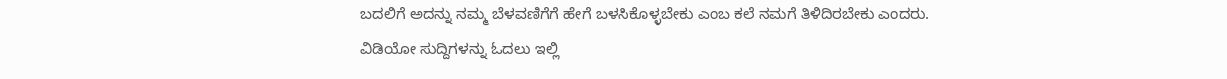ಬದಲಿಗೆ ಅದನ್ನು ನಮ್ಮ ಬೆಳವಣಿಗೆಗೆ ಹೇಗೆ ಬಳಸಿಕೊಳ್ಳಬೇಕು ಎಂಬ ಕಲೆ ನಮಗೆ ತಿಳಿದಿರಬೇಕು ಎಂದರು.
ವಿಡಿಯೋ ಸುದ್ದಿಗಳನ್ನು ಓದಲು ಇಲ್ಲಿ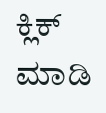ಕ್ಲಿಕ್ ಮಾಡಿ